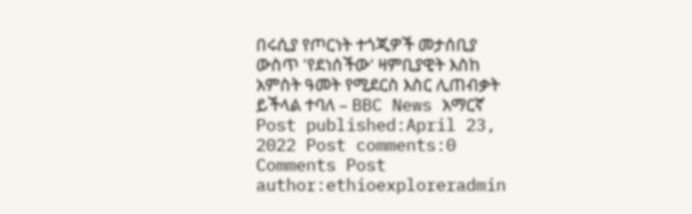በሩሲያ የጦርነት ተጎጂዎች መታሰቢያ ውስጥ 'የደነሰችው' ዛምቢያዊት እስከ አምስት ዓመት የሚደርስ እስር ሊጠብቃት ይችላል ተባለ – BBC News አማርኛ Post published:April 23, 2022 Post comments:0 Comments Post author:ethioexploreradmin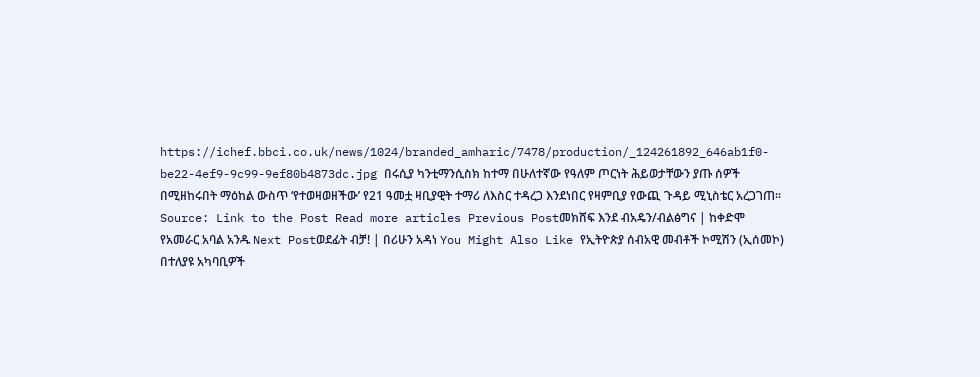https://ichef.bbci.co.uk/news/1024/branded_amharic/7478/production/_124261892_646ab1f0-be22-4ef9-9c99-9ef80b4873dc.jpg በሩሲያ ካንቲማንሲስክ ከተማ በሁለተኛው የዓለም ጦርነት ሕይወታቸውን ያጡ ሰዎች በሚዘከሩበት ማዕከል ውስጥ ‘የተወዛወዘችው’ የ21 ዓመቷ ዛቢያዊት ተማሪ ለእስር ተዳረጋ እንደነበር የዛምቢያ የውጪ ጉዳይ ሚኒስቴር አረጋገጠ። Source: Link to the Post Read more articles Previous Postመክሸፍ እንደ ብአዴን/ብልፅግና | ከቀድሞ የአመራር አባል አንዱ Next Postወደፊት ብቻ! | በሪሁን አዳነ You Might Also Like የኢትዮጵያ ሰብአዊ መብቶች ኮሚሽን (ኢሰመኮ) በተለያዩ አካባቢዎች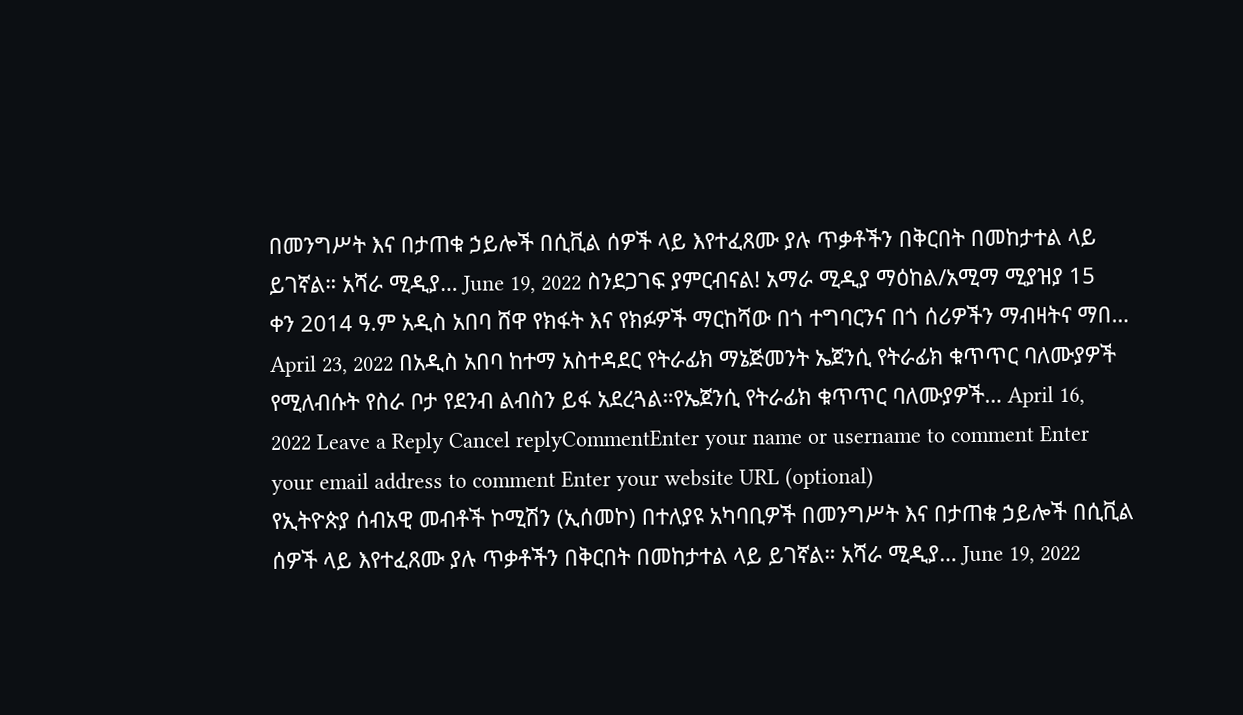በመንግሥት እና በታጠቁ ኃይሎች በሲቪል ሰዎች ላይ እየተፈጸሙ ያሉ ጥቃቶችን በቅርበት በመከታተል ላይ ይገኛል። አሻራ ሚዲያ… June 19, 2022 ስንደጋገፍ ያምርብናል! አማራ ሚዲያ ማዕከል/አሚማ ሚያዝያ 15 ቀን 2014 ዓ.ም አዲስ አበባ ሸዋ የክፋት እና የክፉዎች ማርከሻው በጎ ተግባርንና በጎ ሰሪዎችን ማብዛትና ማበ… April 23, 2022 በአዲስ አበባ ከተማ አስተዳደር የትራፊክ ማኔጅመንት ኤጀንሲ የትራፊክ ቁጥጥር ባለሙያዎች የሚለብሱት የስራ ቦታ የደንብ ልብስን ይፋ አደረጓል።የኤጀንሲ የትራፊክ ቁጥጥር ባለሙያዎች… April 16, 2022 Leave a Reply Cancel replyCommentEnter your name or username to comment Enter your email address to comment Enter your website URL (optional)
የኢትዮጵያ ሰብአዊ መብቶች ኮሚሽን (ኢሰመኮ) በተለያዩ አካባቢዎች በመንግሥት እና በታጠቁ ኃይሎች በሲቪል ሰዎች ላይ እየተፈጸሙ ያሉ ጥቃቶችን በቅርበት በመከታተል ላይ ይገኛል። አሻራ ሚዲያ… June 19, 2022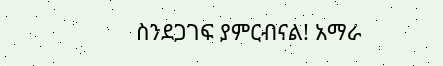ስንደጋገፍ ያምርብናል! አማራ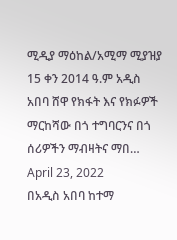ሚዲያ ማዕከል/አሚማ ሚያዝያ 15 ቀን 2014 ዓ.ም አዲስ አበባ ሸዋ የክፋት እና የክፉዎች ማርከሻው በጎ ተግባርንና በጎ ሰሪዎችን ማብዛትና ማበ… April 23, 2022
በአዲስ አበባ ከተማ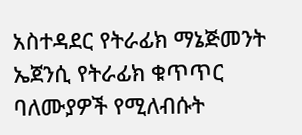አስተዳደር የትራፊክ ማኔጅመንት ኤጀንሲ የትራፊክ ቁጥጥር ባለሙያዎች የሚለብሱት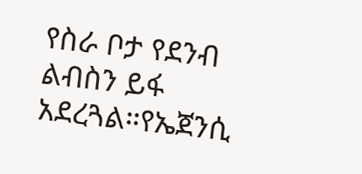የስራ ቦታ የደንብ ልብስን ይፋ አደረጓል።የኤጀንሲ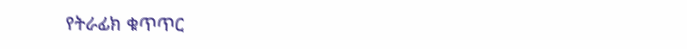የትራፊክ ቁጥጥር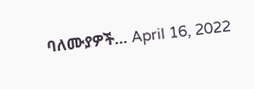ባለሙያዎች… April 16, 2022